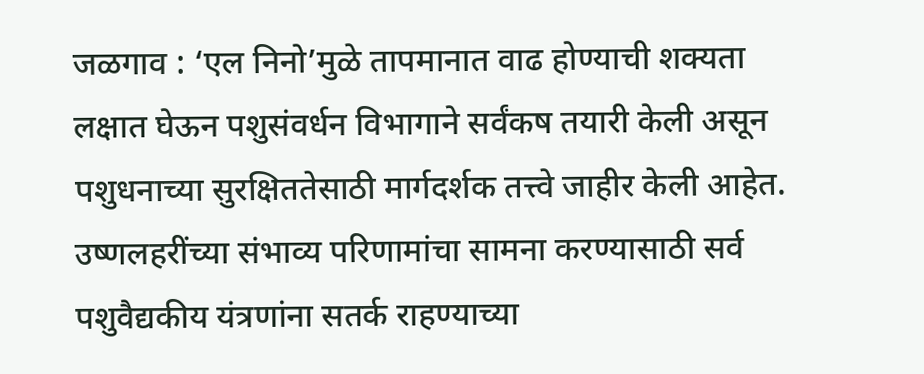जळगाव : ‘एल निनो’मुळे तापमानात वाढ होण्याची शक्यता लक्षात घेऊन पशुसंवर्धन विभागाने सर्वंकष तयारी केली असून पशुधनाच्या सुरक्षिततेसाठी मार्गदर्शक तत्त्वे जाहीर केली आहेत. उष्णलहरींच्या संभाव्य परिणामांचा सामना करण्यासाठी सर्व पशुवैद्यकीय यंत्रणांना सतर्क राहण्याच्या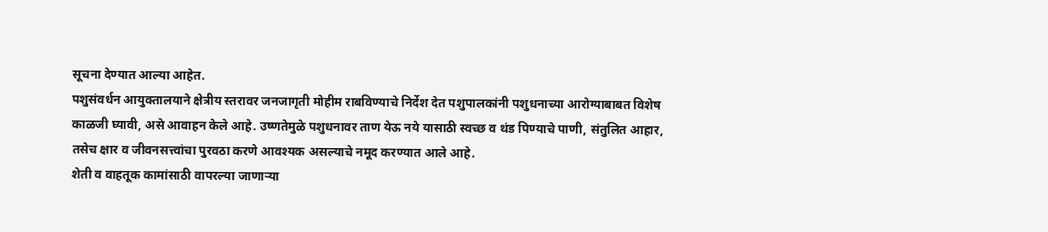सूचना देण्यात आल्या आहेत.
पशुसंवर्धन आयुक्तालयाने क्षेत्रीय स्तरावर जनजागृती मोहीम राबविण्याचे निर्देश देत पशुपालकांनी पशुधनाच्या आरोग्याबाबत विशेष काळजी घ्यावी, असे आवाहन केले आहे. उष्णतेमुळे पशुधनावर ताण येऊ नये यासाठी स्वच्छ व थंड पिण्याचे पाणी, संतुलित आहार, तसेच क्षार व जीवनसत्त्वांचा पुरवठा करणे आवश्यक असल्याचे नमूद करण्यात आले आहे.
शेती व वाहतूक कामांसाठी वापरल्या जाणाऱ्या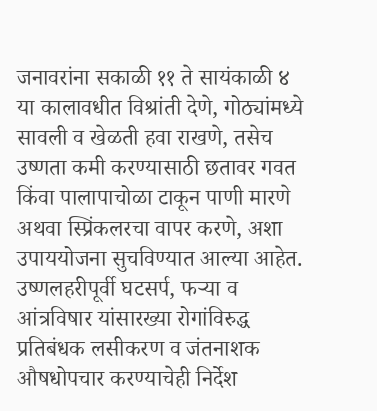जनावरांना सकाळी ११ ते सायंकाळी ४ या कालावधीत विश्रांती देणे, गोठ्यांमध्ये सावली व खेळती हवा राखणे, तसेच उष्णता कमी करण्यासाठी छतावर गवत किंवा पालापाचोळा टाकून पाणी मारणे अथवा स्प्रिंकलरचा वापर करणे, अशा उपाययोजना सुचविण्यात आल्या आहेत. उष्णलहरीपूर्वी घटसर्प, फऱ्या व आंत्रविषार यांसारख्या रोगांविरुद्ध प्रतिबंधक लसीकरण व जंतनाशक औषधोपचार करण्याचेही निर्देश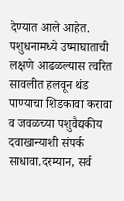देण्यात आले आहेत.
पशुधनामध्ये उष्माघाताची लक्षणे आढळल्यास त्वरित सावलीत हलवून थंड पाण्याचा शिडकावा करावा व जवळच्या पशुवैद्यकीय दवाखान्याशी संपर्क साधावा.दरम्यान, सर्व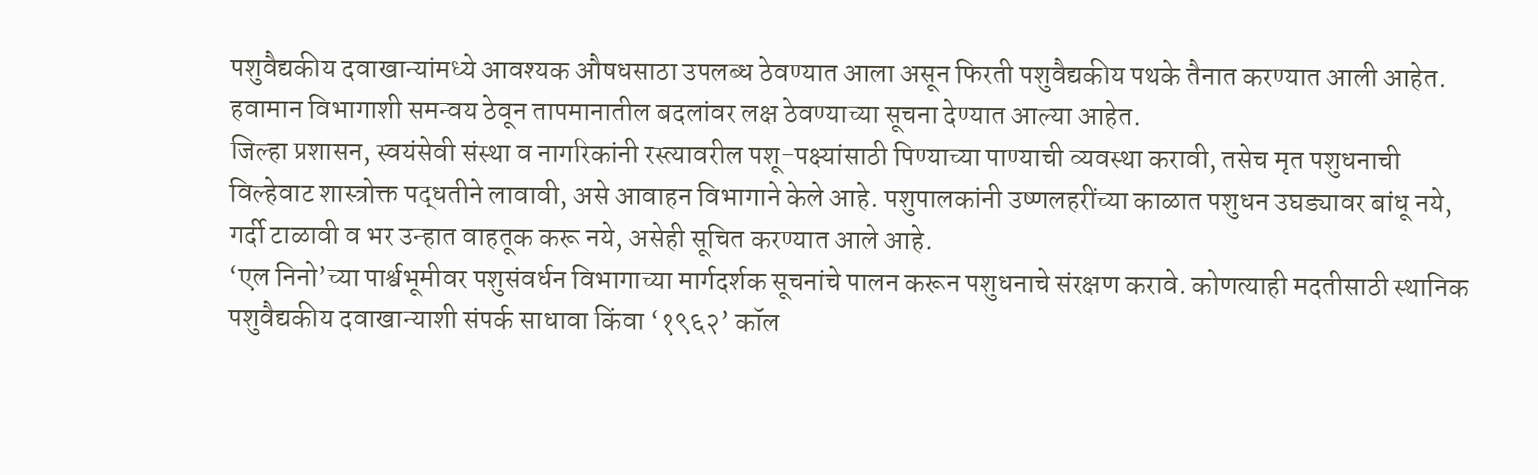पशुवैद्यकीय दवाखान्यांमध्ये आवश्यक औषधसाठा उपलब्ध ठेवण्यात आला असून फिरती पशुवैद्यकीय पथके तैनात करण्यात आली आहेत. हवामान विभागाशी समन्वय ठेवून तापमानातील बदलांवर लक्ष ठेवण्याच्या सूचना देण्यात आल्या आहेत.
जिल्हा प्रशासन, स्वयंसेवी संस्था व नागरिकांनी रस्त्यावरील पशू-पक्ष्यांसाठी पिण्याच्या पाण्याची व्यवस्था करावी, तसेच मृत पशुधनाची विल्हेवाट शास्त्रोक्त पद्धतीने लावावी, असे आवाहन विभागाने केले आहे. पशुपालकांनी उष्णलहरींच्या काळात पशुधन उघड्यावर बांधू नये, गर्दी टाळावी व भर उन्हात वाहतूक करू नये, असेही सूचित करण्यात आले आहे.
‘एल निनो’च्या पार्श्वभूमीवर पशुसंवर्धन विभागाच्या मार्गदर्शक सूचनांचे पालन करून पशुधनाचे संरक्षण करावे. कोणत्याही मदतीसाठी स्थानिक पशुवैद्यकीय दवाखान्याशी संपर्क साधावा किंवा ‘१९६२’ कॉल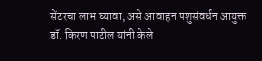सेंटरचा लाभ घ्यावा, असे आवाहन पशुसंवर्धन आयुक्त डॉ. किरण पाटील यांनी केले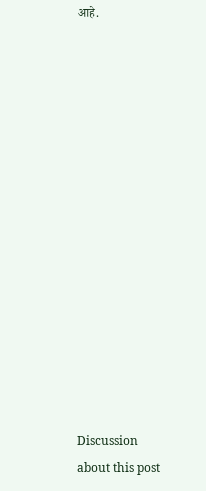आहे.















Discussion about this post